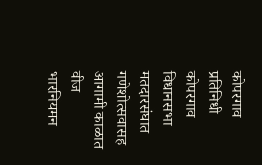कोपरगाव प्रतिनिधी
कोपरगाव विधानसभा मतदारसंघात गणेशोत्सवासह आगामी काळात वीज भारनियमन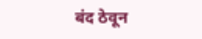बंद ठेवून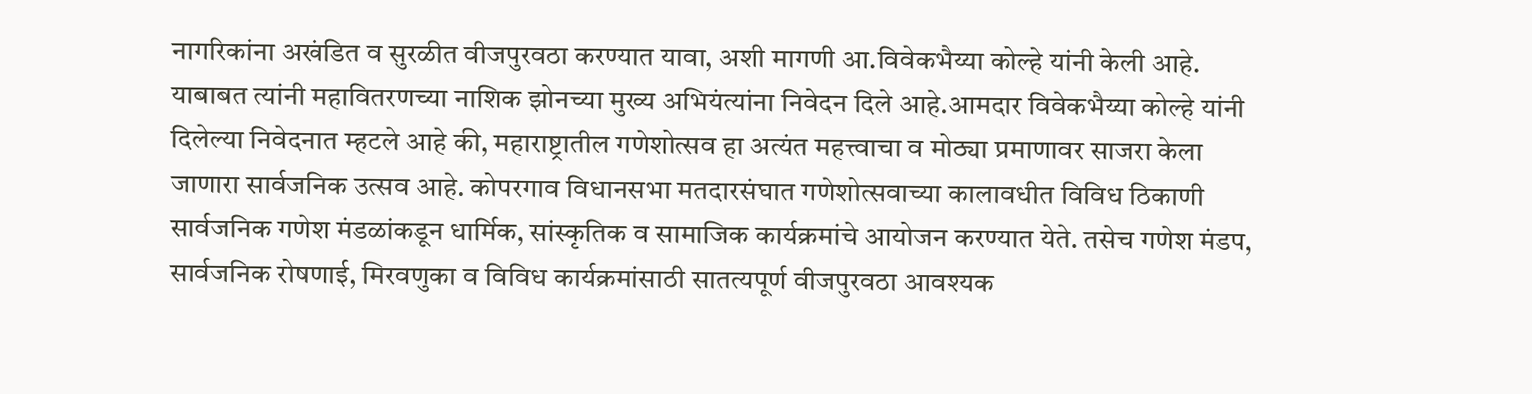नागरिकांना अखंडित व सुरळीत वीजपुरवठा करण्यात यावा, अशी मागणी आ.विवेकभैय्या कोल्हे यांनी केली आहे. याबाबत त्यांनी महावितरणच्या नाशिक झोनच्या मुख्य अभियंत्यांना निवेदन दिले आहे.आमदार विवेकभैय्या कोल्हे यांनी दिलेल्या निवेदनात म्हटले आहे की, महाराष्ट्रातील गणेशोत्सव हा अत्यंत महत्त्वाचा व मोठ्या प्रमाणावर साजरा केला जाणारा सार्वजनिक उत्सव आहे. कोपरगाव विधानसभा मतदारसंघात गणेशोत्सवाच्या कालावधीत विविध ठिकाणी सार्वजनिक गणेश मंडळांकडून धार्मिक, सांस्कृतिक व सामाजिक कार्यक्रमांचे आयोजन करण्यात येते. तसेच गणेश मंडप, सार्वजनिक रोषणाई, मिरवणुका व विविध कार्यक्रमांसाठी सातत्यपूर्ण वीजपुरवठा आवश्यक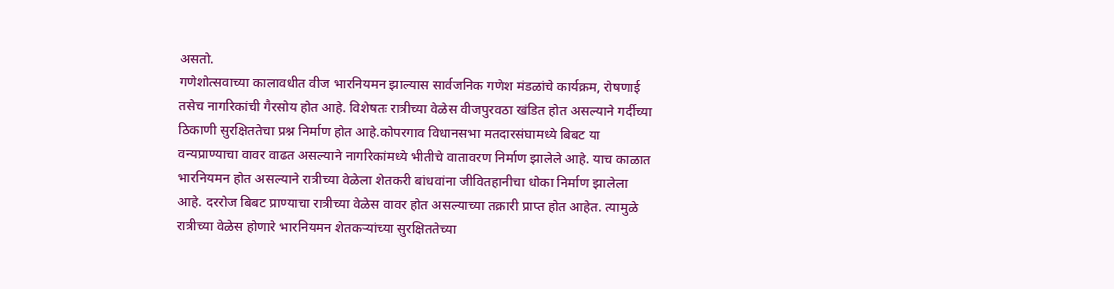असतो.
गणेशोत्सवाच्या कालावधीत वीज भारनियमन झाल्यास सार्वजनिक गणेश मंडळांचे कार्यक्रम, रोषणाई तसेच नागरिकांची गैरसोय होत आहे. विशेषतः रात्रीच्या वेळेस वीजपुरवठा खंडित होत असल्याने गर्दीच्या ठिकाणी सुरक्षिततेचा प्रश्न निर्माण होत आहे.कोपरगाव विधानसभा मतदारसंघामध्ये बिबट या वन्यप्राण्याचा वावर वाढत असल्याने नागरिकांमध्ये भीतीचे वातावरण निर्माण झालेले आहे. याच काळात भारनियमन होत असल्याने रात्रीच्या वेळेला शेतकरी बांधवांना जीवितहानीचा धोका निर्माण झालेला आहे. दररोज बिबट प्राण्याचा रात्रीच्या वेळेस वावर होत असल्याच्या तक्रारी प्राप्त होत आहेत. त्यामुळे रात्रीच्या वेळेस होणारे भारनियमन शेतकऱ्यांच्या सुरक्षिततेच्या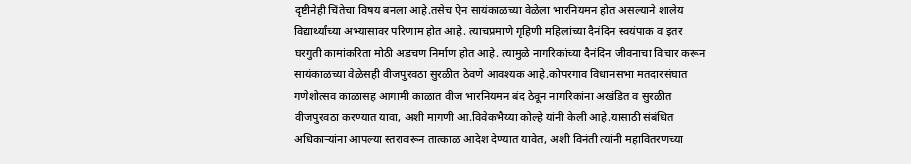दृष्टीनेही चिंतेचा विषय बनला आहे.तसेच ऐन सायंकाळच्या वेळेला भारनियमन होत असल्याने शालेय विद्यार्थ्यांच्या अभ्यासावर परिणाम होत आहे. त्याचप्रमाणे गृहिणी महिलांच्या दैनंदिन स्वयंपाक व इतर घरगुती कामांकरिता मोठी अडचण निर्माण होत आहे. त्यामुळे नागरिकांच्या दैनंदिन जीवनाचा विचार करून सायंकाळच्या वेळेसही वीजपुरवठा सुरळीत ठेवणे आवश्यक आहे.कोपरगाव विधानसभा मतदारसंघात गणेशोत्सव काळासह आगामी काळात वीज भारनियमन बंद ठेवून नागरिकांना अखंडित व सुरळीत वीजपुरवठा करण्यात यावा, अशी मागणी आ.विवेकभैय्या कोल्हे यांनी केली आहे.यासाठी संबंधित अधिकाऱ्यांना आपल्या स्तरावरून तात्काळ आदेश देण्यात यावेत, अशी विनंती त्यांनी महावितरणच्या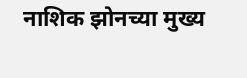नाशिक झोनच्या मुख्य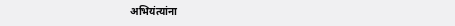अभियंत्यांना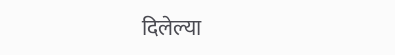दिलेल्या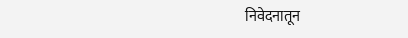निवेदनातून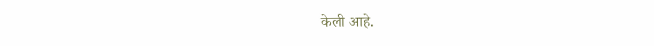केली आहे.